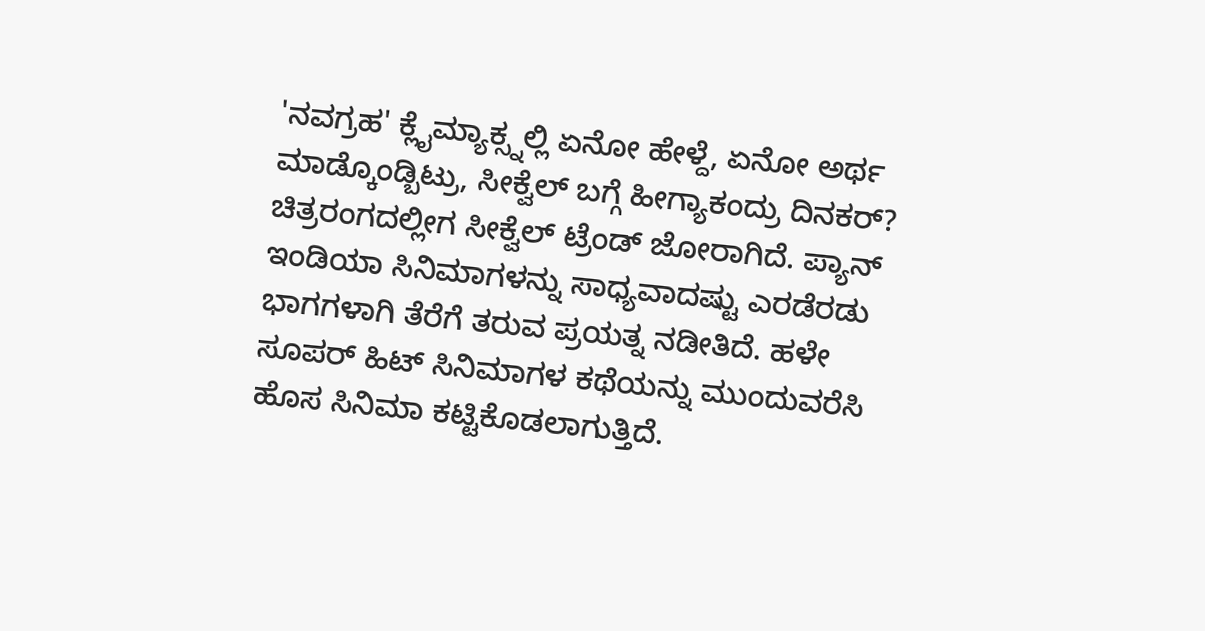'ನವಗ್ರಹ' ಕ್ಲೈಮ್ಯಾಕ್ಸ್ನಲ್ಲಿ ಏನೋ ಹೇಳ್ದೆ, ಏನೋ ಅರ್ಥ ಮಾಡ್ಕೊಂಡ್ಬಿಟ್ರು, ಸೀಕ್ವೆಲ್ ಬಗ್ಗೆ ಹೀಗ್ಯಾಕಂದ್ರು ದಿನಕರ್?
ಚಿತ್ರರಂಗದಲ್ಲೀಗ ಸೀಕ್ವೆಲ್ ಟ್ರೆಂಡ್ ಜೋರಾಗಿದೆ. ಪ್ಯಾನ್ ಇಂಡಿಯಾ ಸಿನಿಮಾಗಳನ್ನು ಸಾಧ್ಯವಾದಷ್ಟು ಎರಡೆರಡು ಭಾಗಗಳಾಗಿ ತೆರೆಗೆ ತರುವ ಪ್ರಯತ್ನ ನಡೀತಿದೆ. ಹಳೇ ಸೂಪರ್ ಹಿಟ್ ಸಿನಿಮಾಗಳ ಕಥೆಯನ್ನು ಮುಂದುವರೆಸಿ ಹೊಸ ಸಿನಿಮಾ ಕಟ್ಟಿಕೊಡಲಾಗುತ್ತಿದೆ.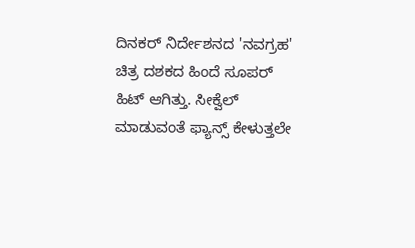ದಿನಕರ್ ನಿರ್ದೇಶನದ 'ನವಗ್ರಹ' ಚಿತ್ರ ದಶಕದ ಹಿಂದೆ ಸೂಪರ್ ಹಿಟ್ ಆಗಿತ್ತು. ಸೀಕ್ವೆಲ್ ಮಾಡುವಂತೆ ಫ್ಯಾನ್ಸ್ ಕೇಳುತ್ತಲೇ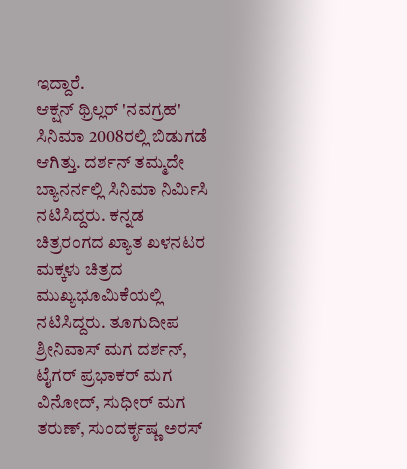ಇದ್ದಾರೆ.
ಆಕ್ಷನ್ ಥ್ರಿಲ್ಲರ್ 'ನವಗ್ರಹ' ಸಿನಿಮಾ 2008ರಲ್ಲಿ ಬಿಡುಗಡೆ ಆಗಿತ್ತು. ದರ್ಶನ್ ತಮ್ಮದೇ ಬ್ಯಾನರ್ನಲ್ಲಿ ಸಿನಿಮಾ ನಿರ್ಮಿಸಿ ನಟಿಸಿದ್ದರು. ಕನ್ನಡ ಚಿತ್ರರಂಗದ ಖ್ಯಾತ ಖಳನಟರ ಮಕ್ಕಳು ಚಿತ್ರದ ಮುಖ್ಯಭೂಮಿಕೆಯಲ್ಲಿ ನಟಿಸಿದ್ದರು. ತೂಗುದೀಪ ಶ್ರೀನಿವಾಸ್ ಮಗ ದರ್ಶನ್, ಟೈಗರ್ ಪ್ರಭಾಕರ್ ಮಗ ವಿನೋದ್, ಸುಧೀರ್ ಮಗ ತರುಣ್, ಸುಂದರ್ಕೃಷ್ಣ ಅರಸ್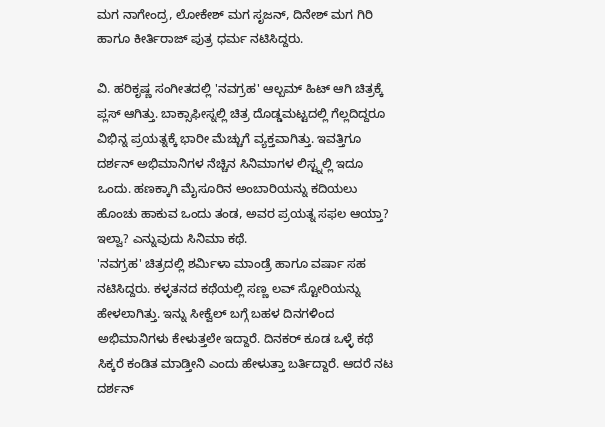ಮಗ ನಾಗೇಂದ್ರ, ಲೋಕೇಶ್ ಮಗ ಸೃಜನ್, ದಿನೇಶ್ ಮಗ ಗಿರಿ ಹಾಗೂ ಕೀರ್ತಿರಾಜ್ ಪುತ್ರ ಧರ್ಮ ನಟಿಸಿದ್ದರು.

ವಿ. ಹರಿಕೃಷ್ಣ ಸಂಗೀತದಲ್ಲಿ 'ನವಗ್ರಹ' ಆಲ್ಬಮ್ ಹಿಟ್ ಆಗಿ ಚಿತ್ರಕ್ಕೆ ಪ್ಲಸ್ ಆಗಿತ್ತು. ಬಾಕ್ಸಾಫೀಸ್ನಲ್ಲಿ ಚಿತ್ರ ದೊಡ್ಡಮಟ್ಟದಲ್ಲಿ ಗೆಲ್ಲದಿದ್ದರೂ ವಿಭಿನ್ನ ಪ್ರಯತ್ನಕ್ಕೆ ಭಾರೀ ಮೆಚ್ಚುಗೆ ವ್ಯಕ್ತವಾಗಿತ್ತು. ಇವತ್ತಿಗೂ ದರ್ಶನ್ ಅಭಿಮಾನಿಗಳ ನೆಚ್ಚಿನ ಸಿನಿಮಾಗಳ ಲಿಸ್ಟ್ನಲ್ಲಿ ಇದೂ ಒಂದು. ಹಣಕ್ಕಾಗಿ ಮೈಸೂರಿನ ಅಂಬಾರಿಯನ್ನು ಕದಿಯಲು ಹೊಂಚು ಹಾಕುವ ಒಂದು ತಂಡ, ಅವರ ಪ್ರಯತ್ನ ಸಫಲ ಆಯ್ತಾ? ಇಲ್ವಾ? ಎನ್ನುವುದು ಸಿನಿಮಾ ಕಥೆ.
'ನವಗ್ರಹ' ಚಿತ್ರದಲ್ಲಿ ಶರ್ಮಿಳಾ ಮಾಂಡ್ರೆ ಹಾಗೂ ವರ್ಷಾ ಸಹ ನಟಿಸಿದ್ದರು. ಕಳ್ಳತನದ ಕಥೆಯಲ್ಲಿ ಸಣ್ಣ ಲವ್ ಸ್ಟೋರಿಯನ್ನು ಹೇಳಲಾಗಿತ್ತು. ಇನ್ನು ಸೀಕ್ವೆಲ್ ಬಗ್ಗೆ ಬಹಳ ದಿನಗಳಿಂದ ಅಭಿಮಾನಿಗಳು ಕೇಳುತ್ತಲೇ ಇದ್ದಾರೆ. ದಿನಕರ್ ಕೂಡ ಒಳ್ಳೆ ಕಥೆ ಸಿಕ್ಕರೆ ಕಂಡಿತ ಮಾಡ್ತೀನಿ ಎಂದು ಹೇಳುತ್ತಾ ಬರ್ತಿದ್ದಾರೆ. ಆದರೆ ನಟ ದರ್ಶನ್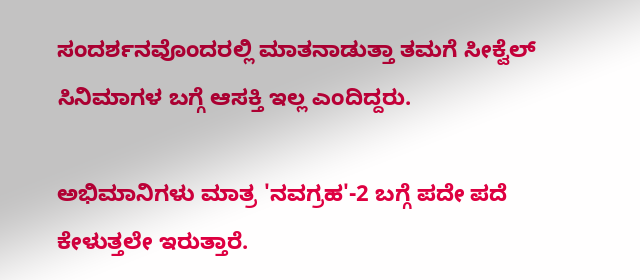ಸಂದರ್ಶನವೊಂದರಲ್ಲಿ ಮಾತನಾಡುತ್ತಾ ತಮಗೆ ಸೀಕ್ವೆಲ್ ಸಿನಿಮಾಗಳ ಬಗ್ಗೆ ಆಸಕ್ತಿ ಇಲ್ಲ ಎಂದಿದ್ದರು.

ಅಭಿಮಾನಿಗಳು ಮಾತ್ರ 'ನವಗ್ರಹ'-2 ಬಗ್ಗೆ ಪದೇ ಪದೆ ಕೇಳುತ್ತಲೇ ಇರುತ್ತಾರೆ.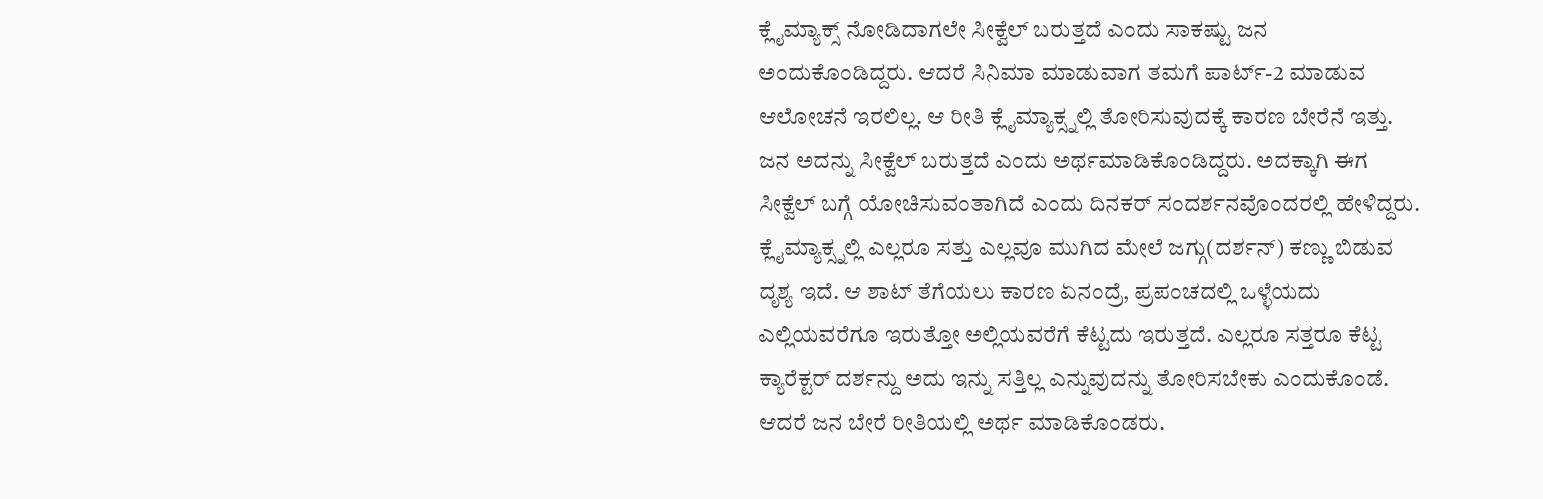ಕ್ಲೈಮ್ಯಾಕ್ಸ್ ನೋಡಿದಾಗಲೇ ಸೀಕ್ವೆಲ್ ಬರುತ್ತದೆ ಎಂದು ಸಾಕಷ್ಟು ಜನ ಅಂದುಕೊಂಡಿದ್ದರು. ಆದರೆ ಸಿನಿಮಾ ಮಾಡುವಾಗ ತಮಗೆ ಪಾರ್ಟ್-2 ಮಾಡುವ ಆಲೋಚನೆ ಇರಲಿಲ್ಲ. ಆ ರೀತಿ ಕ್ಲೈಮ್ಯಾಕ್ಸ್ನಲ್ಲಿ ತೋರಿಸುವುದಕ್ಕೆ ಕಾರಣ ಬೇರೆನೆ ಇತ್ತು. ಜನ ಅದನ್ನು ಸೀಕ್ವೆಲ್ ಬರುತ್ತದೆ ಎಂದು ಅರ್ಥಮಾಡಿಕೊಂಡಿದ್ದರು. ಅದಕ್ಕಾಗಿ ಈಗ ಸೀಕ್ವೆಲ್ ಬಗ್ಗೆ ಯೋಚಿಸುವಂತಾಗಿದೆ ಎಂದು ದಿನಕರ್ ಸಂದರ್ಶನವೊಂದರಲ್ಲಿ ಹೇಳಿದ್ದರು.
ಕ್ಲೈಮ್ಯಾಕ್ಸ್ನಲ್ಲಿ ಎಲ್ಲರೂ ಸತ್ತು ಎಲ್ಲವೂ ಮುಗಿದ ಮೇಲೆ ಜಗ್ಗು(ದರ್ಶನ್) ಕಣ್ಣು ಬಿಡುವ ದೃಶ್ಯ ಇದೆ. ಆ ಶಾಟ್ ತೆಗೆಯಲು ಕಾರಣ ಏನಂದ್ರೆ, ಪ್ರಪಂಚದಲ್ಲಿ ಒಳ್ಳೆಯದು ಎಲ್ಲಿಯವರೆಗೂ ಇರುತ್ತೋ ಅಲ್ಲಿಯವರೆಗೆ ಕೆಟ್ಟದು ಇರುತ್ತದೆ. ಎಲ್ಲರೂ ಸತ್ತರೂ ಕೆಟ್ಟ ಕ್ಯಾರೆಕ್ಟರ್ ದರ್ಶನ್ದು ಅದು ಇನ್ನು ಸತ್ತಿಲ್ಲ ಎನ್ನುವುದನ್ನು ತೋರಿಸಬೇಕು ಎಂದುಕೊಂಡೆ. ಆದರೆ ಜನ ಬೇರೆ ರೀತಿಯಲ್ಲಿ ಅರ್ಥ ಮಾಡಿಕೊಂಡರು.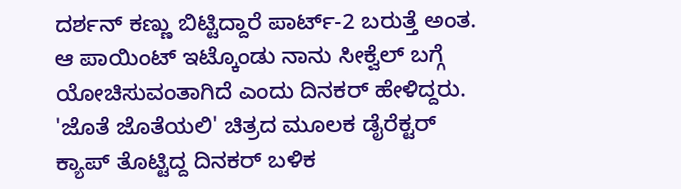ದರ್ಶನ್ ಕಣ್ಣು ಬಿಟ್ಟಿದ್ದಾರೆ ಪಾರ್ಟ್-2 ಬರುತ್ತೆ ಅಂತ. ಆ ಪಾಯಿಂಟ್ ಇಟ್ಕೊಂಡು ನಾನು ಸೀಕ್ವೆಲ್ ಬಗ್ಗೆ ಯೋಚಿಸುವಂತಾಗಿದೆ ಎಂದು ದಿನಕರ್ ಹೇಳಿದ್ದರು.
'ಜೊತೆ ಜೊತೆಯಲಿ' ಚಿತ್ರದ ಮೂಲಕ ಡೈರೆಕ್ಟರ್ ಕ್ಯಾಪ್ ತೊಟ್ಟಿದ್ದ ದಿನಕರ್ ಬಳಿಕ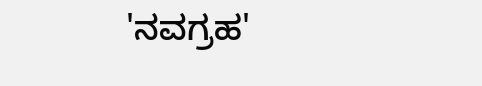'ನವಗ್ರಹ'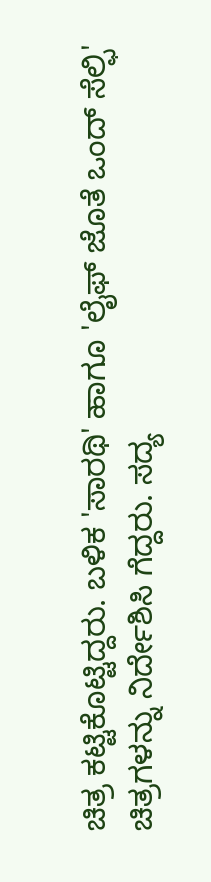ಚಿತ್ರ ಕಟ್ಟಿಕೊಟ್ಟಿದ್ದರು. ಬಳಿಕ 'ಸಾರಥಿ' ಹಾಗೂ 'ಲೈಫ್ ಜೊತೆ ಒಂದ್ ಸೆಲ್ಫಿ' ಚಿತ್ರಗಳನ್ನು ನಿರ್ದೇಶಿಸಿ ಗೆದ್ದರು. ಸದ್ಯ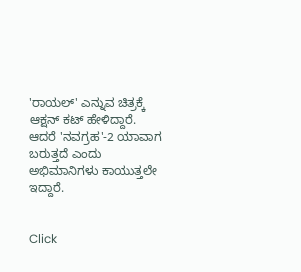'ರಾಯಲ್' ಎನ್ನುವ ಚಿತ್ರಕ್ಕೆ ಆಕ್ಷನ್ ಕಟ್ ಹೇಳಿದ್ದಾರೆ. ಆದರೆ 'ನವಗ್ರಹ'-2 ಯಾವಾಗ ಬರುತ್ತದೆ ಎಂದು ಅಭಿಮಾನಿಗಳು ಕಾಯುತ್ತಲೇ ಇದ್ದಾರೆ.


Click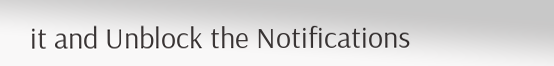it and Unblock the Notifications